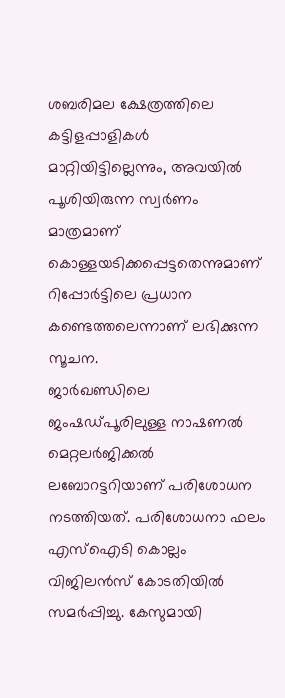ശബരിമല ക്ഷേത്രത്തിലെ കട്ടിളപ്പാളികൾ മാറ്റിയിട്ടില്ലെന്നും, അവയിൽ പൂശിയിരുന്ന സ്വർണം മാത്രമാണ് കൊള്ളയടിക്കപ്പെട്ടതെന്നുമാണ് റിപ്പോർട്ടിലെ പ്രധാന കണ്ടെത്തലെന്നാണ് ലഭിക്കുന്ന സൂചന.
ജാർഖണ്ഡിലെ ജംഷഡ്പൂരിലുള്ള നാഷണൽ മെറ്റലർജിക്കൽ ലബോറട്ടറിയാണ് പരിശോധന നടത്തിയത്. പരിശോധനാ ഫലം എസ്ഐടി കൊല്ലം വിജിലൻസ് കോടതിയിൽ സമർപ്പിച്ചു. കേസുമായി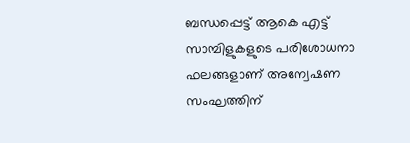ബന്ധപ്പെട്ട് ആകെ എട്ട് സാമ്പിളുകളുടെ പരിശോധനാ ഫലങ്ങളാണ് അന്വേഷണ സംഘത്തിന്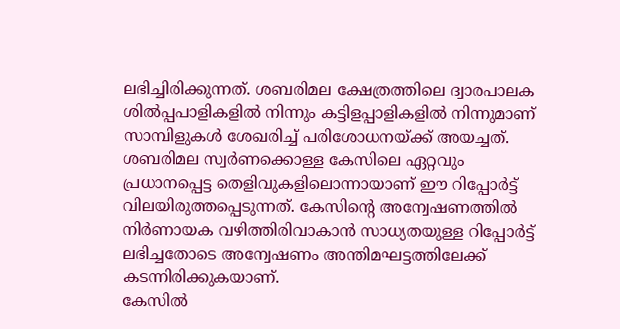ലഭിച്ചിരിക്കുന്നത്. ശബരിമല ക്ഷേത്രത്തിലെ ദ്വാരപാലക ശിൽപ്പപാളികളിൽ നിന്നും കട്ടിളപ്പാളികളിൽ നിന്നുമാണ് സാമ്പിളുകൾ ശേഖരിച്ച് പരിശോധനയ്ക്ക് അയച്ചത്.
ശബരിമല സ്വർണക്കൊള്ള കേസിലെ ഏറ്റവും പ്രധാനപ്പെട്ട തെളിവുകളിലൊന്നായാണ് ഈ റിപ്പോർട്ട് വിലയിരുത്തപ്പെടുന്നത്. കേസിന്റെ അന്വേഷണത്തിൽ നിർണായക വഴിത്തിരിവാകാൻ സാധ്യതയുള്ള റിപ്പോർട്ട് ലഭിച്ചതോടെ അന്വേഷണം അന്തിമഘട്ടത്തിലേക്ക് കടന്നിരിക്കുകയാണ്.
കേസിൽ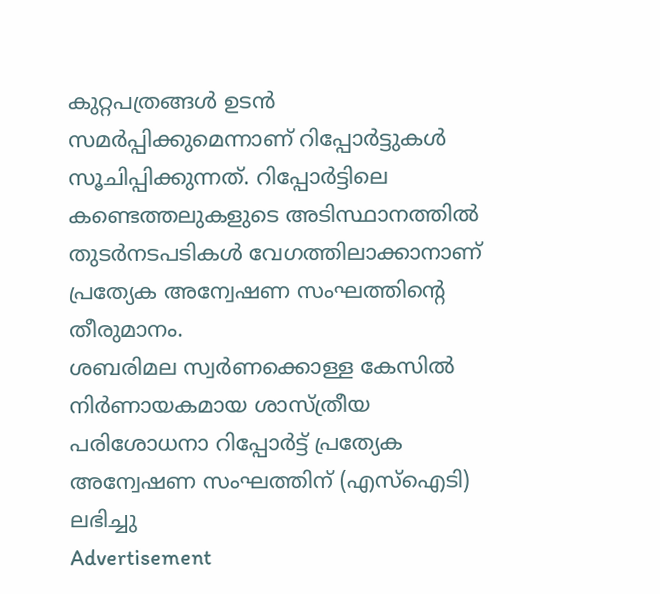കുറ്റപത്രങ്ങൾ ഉടൻ സമർപ്പിക്കുമെന്നാണ് റിപ്പോർട്ടുകൾ സൂചിപ്പിക്കുന്നത്. റിപ്പോർട്ടിലെ കണ്ടെത്തലുകളുടെ അടിസ്ഥാനത്തിൽ തുടർനടപടികൾ വേഗത്തിലാക്കാനാണ് പ്രത്യേക അന്വേഷണ സംഘത്തിന്റെ തീരുമാനം.
ശബരിമല സ്വർണക്കൊള്ള കേസിൽ നിർണായകമായ ശാസ്ത്രീയ പരിശോധനാ റിപ്പോർട്ട് പ്രത്യേക അന്വേഷണ സംഘത്തിന് (എസ്ഐടി) ലഭിച്ചു
Advertisement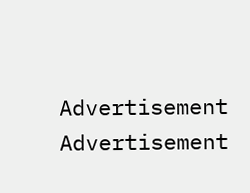Advertisement
Advertisement